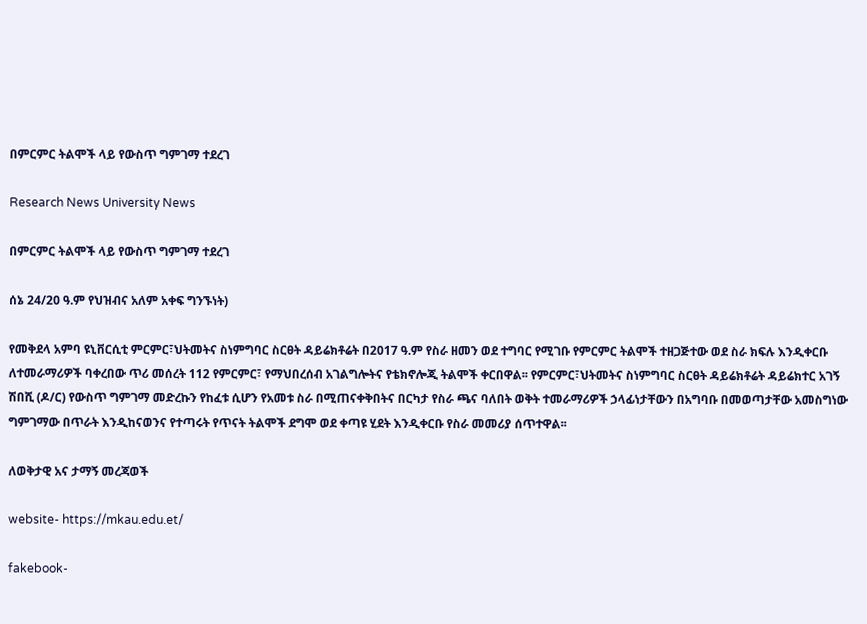በምርምር ትልሞች ላይ የውስጥ ግምገማ ተደረገ

Research News University News

በምርምር ትልሞች ላይ የውስጥ ግምገማ ተደረገ

ሰኔ 24/20 ዓ.ም የህዝብና አለም አቀፍ ግንኙነት)

የመቅደላ አምባ ዩኒቨርሲቲ ምርምር፣ህትመትና ስነምግባር ስርፀት ዳይሬክቶሬት በ2017 ዓ.ም የስራ ዘመን ወደ ተግባር የሚገቡ የምርምር ትልሞች ተዘጋጅተው ወደ ስራ ክፍሉ እንዲቀርቡ ለተመራማሪዎች ባቀረበው ጥሪ መሰረት 112 የምርምር፣ የማህበረሰብ አገልግሎትና የቴክኖሎጂ ትልሞች ቀርበዋል፡፡ የምርምር፣ህትመትና ስነምግባር ስርፀት ዳይሬክቶሬት ዳይሬክተር አገኝ ሽበሺ (ዶ/ር) የውስጥ ግምገማ መድረኩን የከፈቱ ሲሆን የአመቱ ስራ በሚጠናቀቅበትና በርካታ የስራ ጫና ባለበት ወቅት ተመራማሪዎች ኃላፊነታቸውን በአግባቡ በመወጣታቸው አመስግነው ግምገማው በጥራት እንዲከናወንና የተጣሩት የጥናት ትልሞች ደግሞ ወደ ቀጣዩ ሂደት እንዲቀርቡ የስራ መመሪያ ሰጥተዋል፡፡

ለወቅታዊ አና ታማኝ መረጃወች

website- https://mkau.edu.et/

fakebook-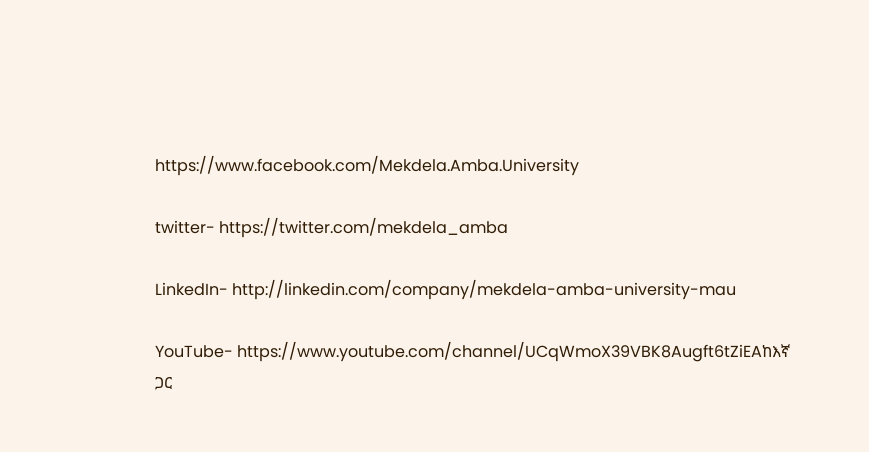https://www.facebook.com/Mekdela.Amba.University

twitter- https://twitter.com/mekdela_amba

LinkedIn- http://linkedin.com/company/mekdela-amba-university-mau

YouTube- https://www.youtube.com/channel/UCqWmoX39VBK8Augft6tZiEAከእኛ ጋር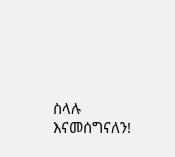ስላሉ እናመሰግናለን!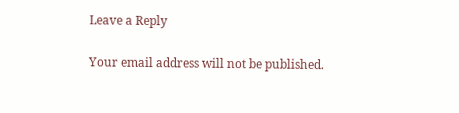Leave a Reply

Your email address will not be published.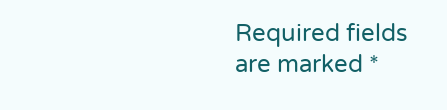Required fields are marked *